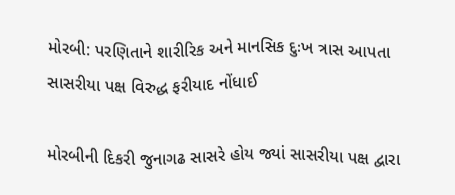મોરબી: પરણિતાને શારીરિક અને માનસિક દુઃખ ત્રાસ આપતા સાસરીયા પક્ષ વિરુદ્ધ ફરીયાદ નોંધાઈ

મોરબીની દિકરી જુનાગઢ સાસરે હોય જ્યાં સાસરીયા પક્ષ દ્વારા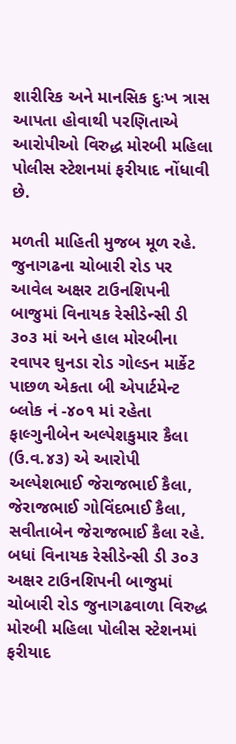શારીરિક અને માનસિક દુઃખ ત્રાસ આપતા હોવાથી પરણિતાએ આરોપીઓ વિરુદ્ધ મોરબી મહિલા પોલીસ સ્ટેશનમાં ફરીયાદ નોંધાવી છે.

મળતી માહિતી મુજબ મૂળ રહે. જુનાગઢના ચોબારી રોડ પર આવેલ અક્ષર ટાઉનશિપની બાજુમાં વિનાયક રેસીડેન્સી ડી ૩૦૩ માં અને હાલ મોરબીના રવાપર ઘુનડા રોડ ગોલ્ડન માર્કેટ પાછળ એકતા બી એપાર્ટમેન્ટ બ્લોક નં -૪૦૧ માં રહેતા ફાલ્ગુનીબેન અલ્પેશકુમાર કૈલા (ઉ.વ.૪૩) એ આરોપી અલ્પેશભાઈ જેરાજભાઈ કૈલા, જેરાજભાઈ ગોવિંદભાઈ કૈલા, સવીતાબેન જેરાજભાઈ કૈલા રહે. બધાં વિનાયક રેસીડેન્સી ડી ૩૦૩ અક્ષર ટાઉનશિપની બાજુમાં ચોબારી રોડ જુનાગઢવાળા વિરુદ્ધ મોરબી મહિલા પોલીસ સ્ટેશનમાં ફરીયાદ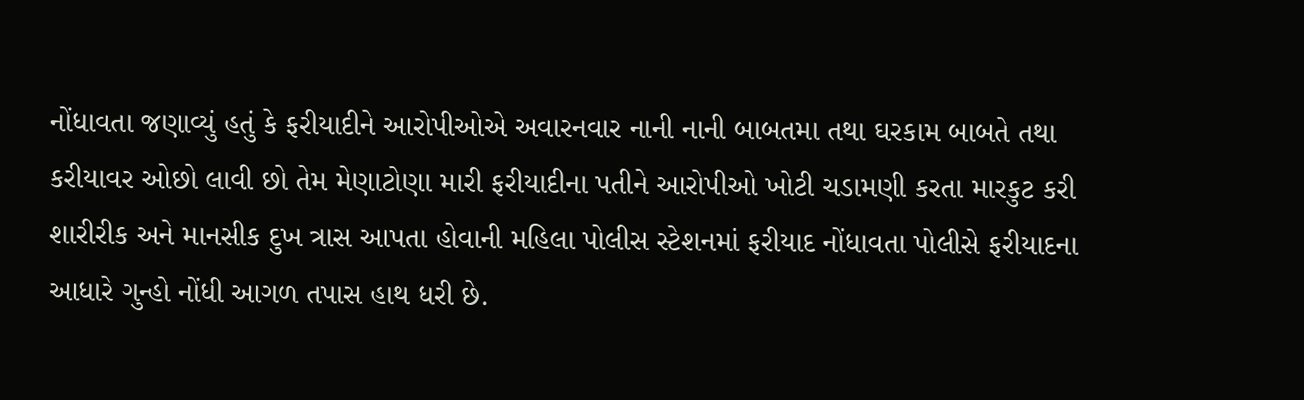નોંધાવતા જણાવ્યું હતું કે ફરીયાદીને આરોપીઓએ અવારનવાર નાની નાની બાબતમા તથા ઘરકામ બાબતે તથા કરીયાવર ઓછો લાવી છો તેમ મેણાટોણા મારી ફરીયાદીના પતીને આરોપીઓ ખોટી ચડામણી કરતા મારકુટ કરી શારીરીક અને માનસીક દુખ ત્રાસ આપતા હોવાની મહિલા પોલીસ સ્ટેશનમાં ફરીયાદ નોંધાવતા પોલીસે ફરીયાદના આધારે ગુન્હો નોંધી આગળ તપાસ હાથ ધરી છે.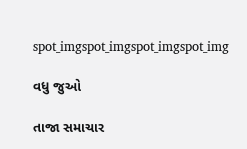spot_imgspot_imgspot_imgspot_img

વધુ જુઓ

તાજા સમાચાર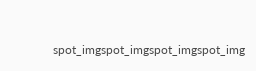spot_imgspot_imgspot_imgspot_img